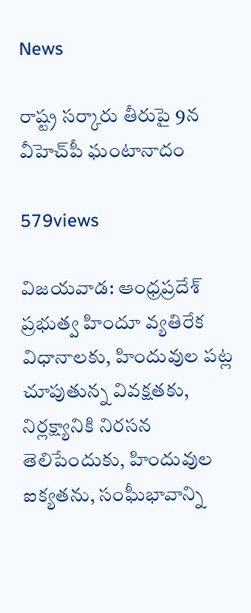News

రాష్ట్ర సర్కారు తీరుపై 9న వీహెచ్‌పీ ఘంటానాదం

579views

విజయవాడ: ఆంధ్రప్రదేశ్‌ ప్రభుత్వ హిందూ వ్యతిరేక విధానాలకు, హిందువుల పట్ల చూపుతున్న వివక్షతకు, నిర్లక్ష్యానికి నిరసన తెలిపేందుకు, హిందువుల ఐక్యతను, సంఫీుభావాన్ని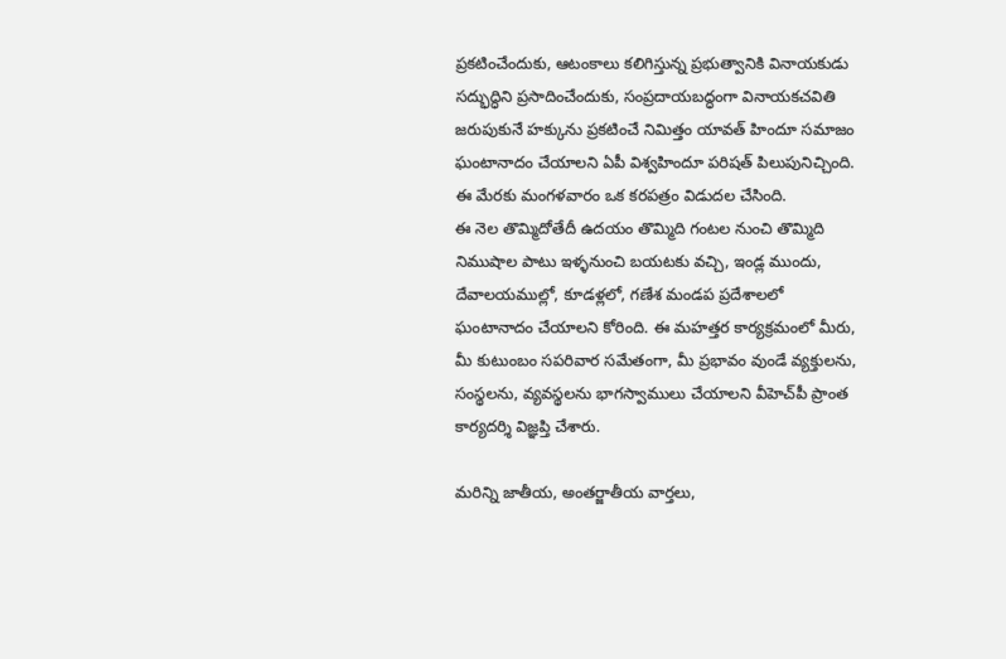ప్రకటించేందుకు, ఆటంకాలు కలిగిస్తున్న ప్రభుత్వానికి వినాయకుడు సద్భుద్ధిని ప్రసాదించేందుకు, సంప్రదాయబద్ధంగా వినాయకచవితి జరుపుకునే హక్కును ప్రకటించే నిమిత్తం యావత్‌ హిందూ సమాజం ఘంటానాదం చేయాలని ఏపీ విశ్వహిందూ పరిషత్‌ పిలుపునిచ్చింది. ఈ మేరకు మంగళవారం ఒక కరపత్రం విడుదల చేసింది.
ఈ నెల తొమ్మిదోతేదీ ఉదయం తొమ్మిది గంటల నుంచి తొమ్మిది నిముషాల పాటు ఇళ్ళనుంచి బయటకు వచ్చి, ఇండ్ల ముందు, దేవాలయముల్లో, కూడళ్లలో, గణేశ మండప ప్రదేశాలలో ఘంటానాదం చేయాలని కోరింది. ఈ మహత్తర కార్యక్రమంలో మీరు, మీ కుటుంబం సపరివార సమేతంగా, మీ ప్రభావం వుండే వ్యక్తులను, సంస్థలను, వ్యవస్థలను భాగస్వాములు చేయాలని వీహెచ్‌పీ ప్రాంత కార్యదర్శి విజ్ఞప్తి చేశారు.

మరిన్ని జాతీయ, అంతర్జాతీయ వార్తలు,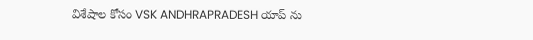విశేషాల కోసం VSK ANDHRAPRADESH యాప్ ను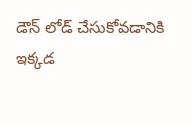డౌన్ లోడ్ చేసుకోవడానికి ఇక్కడ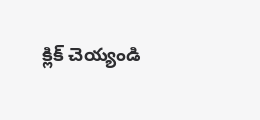క్లిక్ చెయ్యండి